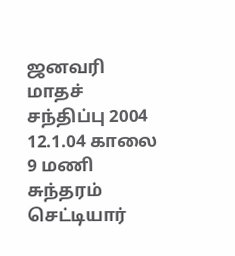ஜனவரி மாதச் சந்திப்பு 2004 12.1.04 காலை 9 மணி சுந்தரம் செட்டியார்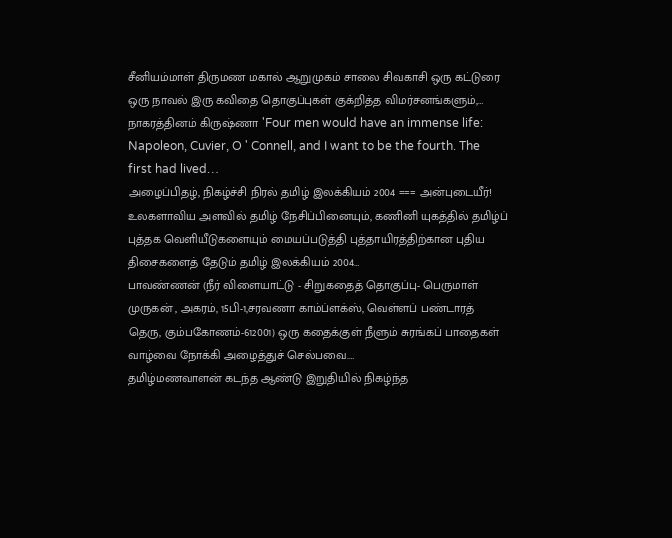சீனியம்மாள் திருமண மகால் ஆறுமுகம் சாலை சிவகாசி ஒரு கட்டுரை ஒரு நாவல் இரு கவிதை தொகுப்புகள் குக்றித்த விமர்சனங்களும்,…
நாகரத்தினம் கிருஷ்ணா 'Four men would have an immense life: Napoleon, Cuvier, O ' Connell, and I want to be the fourth. The first had lived…
அழைப்பிதழ், நிகழ்ச்சி நிரல் தமிழ் இலக்கியம் 2004 === அன்புடையீர்! உலகளாவிய அளவில் தமிழ் நேசிப்பினையும், கணினி யுகத்தில் தமிழ்ப் புத்தக வெளியீடுகளையும் மையப்படுத்தி புத்தாயிரத்திற்கான புதிய திசைகளைத் தேடும் தமிழ் இலக்கியம் 2004…
பாவண்ணன் (நீர் விளையாட்டு - சிறுகதைத் தொகுப்பு- பெருமாள் முருகன் , அகரம், 15பி-1,சரவணா காம்ப்ளக்ஸ், வெள்ளப் பண்டாரத் தெரு, கும்பகோணம்-612001) ஒரு கதைக்குள் நீளும் சுரங்கப் பாதைகள் வாழ்வை நோக்கி அழைத்துச் செல்பவை.…
தமிழ்மணவாளன் கடந்த ஆண்டு இறுதியில் நிகழ்ந்த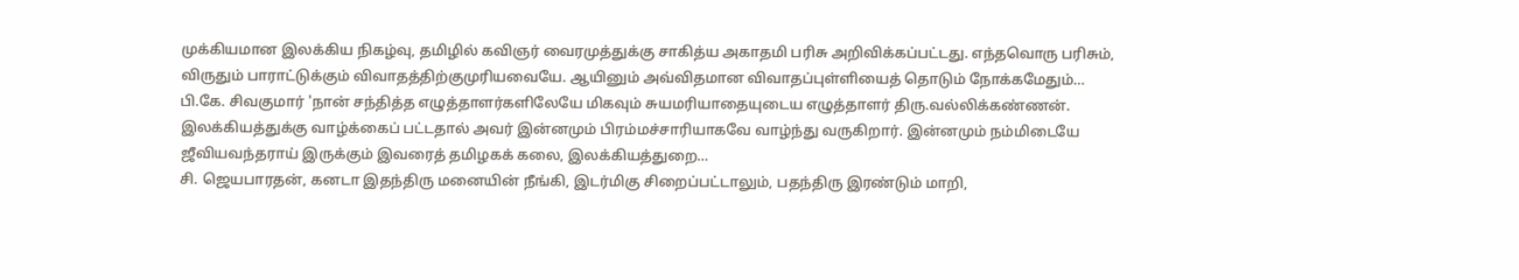முக்கியமான இலக்கிய நிகழ்வு, தமிழில் கவிஞர் வைரமுத்துக்கு சாகித்ய அகாதமி பரிசு அறிவிக்கப்பட்டது. எந்தவொரு பரிசும், விருதும் பாராட்டுக்கும் விவாதத்திற்குமுரியவையே. ஆயினும் அவ்விதமான விவாதப்புள்ளியைத் தொடும் நோக்கமேதும்…
பி.கே. சிவகுமார் 'நான் சந்தித்த எழுத்தாளர்களிலேயே மிகவும் சுயமரியாதையுடைய எழுத்தாளர் திரு.வல்லிக்கண்ணன். இலக்கியத்துக்கு வாழ்க்கைப் பட்டதால் அவர் இன்னமும் பிரம்மச்சாரியாகவே வாழ்ந்து வருகிறார். இன்னமும் நம்மிடையே ஜீவியவந்தராய் இருக்கும் இவரைத் தமிழகக் கலை, இலக்கியத்துறை…
சி. ஜெயபாரதன், கனடா இதந்திரு மனையின் நீங்கி, இடர்மிகு சிறைப்பட்டாலும், பதந்திரு இரண்டும் மாறி,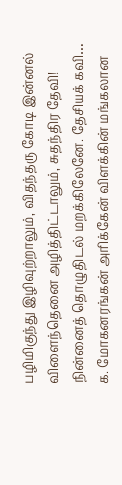பழிமிகுந்து இழிவுற்றாலும், விதந்தரு கோடி இன்னல் விளைந்தெனை அழித்திட்டாலும், சுதந்திர தேவி! நின்னைத் தொழுதிடல் மறக்கிலேனே. தேசியக் கவி…
க. மோகனரங்கன் அரிக்கேன் விளக்கின் மங்கலான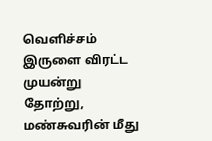வெளிச்சம் இருளை விரட்ட முயன்று தோற்று, மண்சுவரின் மீது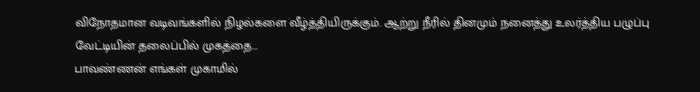விநோதமான வடிவங்களில் நிழல்களை வீழ்த்தியிருக்கும். ஆற்று நீரில் தினமும் நனைத்து உலர்த்திய பழுப்பு வேட்டியின் தலைப்பில் முகத்தை…
பாவண்ணன் எங்கள் முகாமில்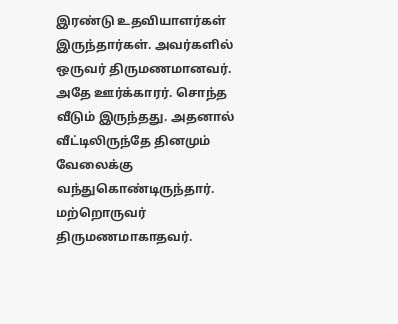இரண்டு உதவியாளர்கள் இருந்தார்கள். அவர்களில் ஒருவர் திருமணமானவர். அதே ஊர்க்காரர். சொந்த வீடும் இருந்தது. அதனால் வீட்டிலிருந்தே தினமும் வேலைக்கு வந்துகொண்டிருந்தார். மற்றொருவர் திருமணமாகாதவர்.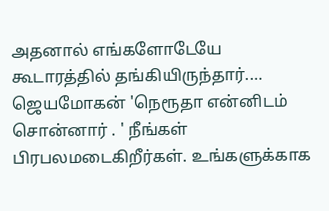அதனால் எங்களோடேயே கூடாரத்தில் தங்கியிருந்தார்.…
ஜெயமோகன் 'நெரூதா என்னிடம் சொன்னார் . ' நீங்கள் பிரபலமடைகிறீர்கள். உங்களுக்காக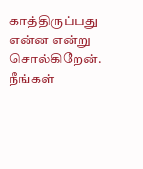காத்திருப்பது என்ன என்று சொல்கிறேன். நீங்கள்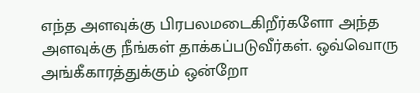எந்த அளவுக்கு பிரபலமடைகிறீர்களோ அந்த அளவுக்கு நீங்கள் தாக்கப்படுவீர்கள். ஒவ்வொரு அங்கீகாரத்துக்கும் ஒன்றோ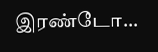இரண்டோ…